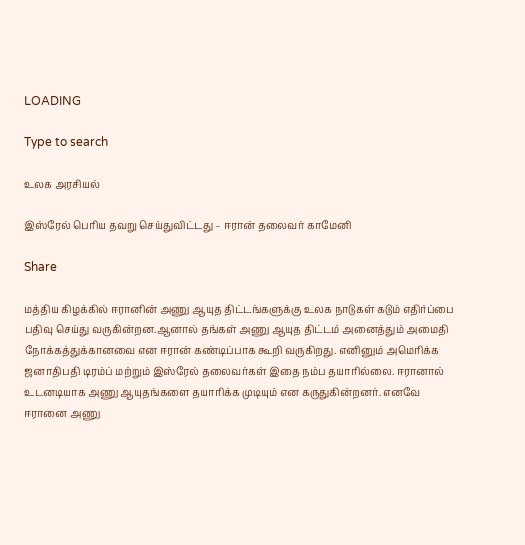LOADING

Type to search

உலக அரசியல்

இஸ்ரேல் பெரிய தவறு செய்துவிட்டது – ஈரான் தலைவர் காமேனி

Share

மத்திய கிழக்கில் ஈரானின் அணு ஆயுத திட்டங்களுக்கு உலக நாடுகள் கடும் எதிர்ப்பை பதிவு செய்து வருகின்றன.ஆனால் தங்கள் அணு ஆயுத திட்டம் அனைத்தும் அமைதி நோக்கத்துக்கானவை என ஈரான் கண்டிப்பாக கூறி வருகிறது. எனினும் அமெரிக்க ஜனாதிபதி டிரம்ப் மற்றும் இஸ்ரேல் தலைவர்கள் இதை நம்ப தயாரில்லை. ஈரானால் உடனடியாக அணு ஆயுதங்களை தயாரிக்க முடியும் என கருதுகின்றனர். எனவே ஈரானை அணு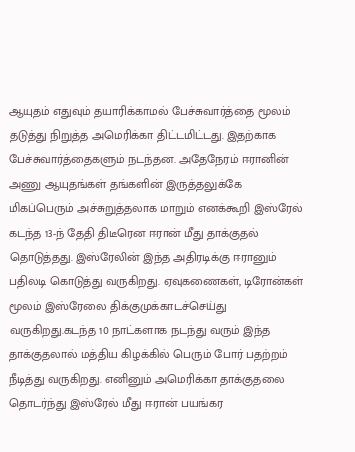ஆயுதம் எதுவும் தயாரிக்காமல் பேச்சுவார்த்தை மூலம் தடுத்து நிறுத்த அமெரிக்கா திட்டமிட்டது. இதற்காக பேச்சுவார்த்தைகளும் நடந்தன. அதேநேரம் ஈரானின் அணு ஆயுதங்கள் தங்களின் இருத்தலுக்கே மிகப்பெரும் அச்சுறுத்தலாக மாறும் எனக்கூறி இஸ்ரேல் கடந்த 13-ந் தேதி திடீரென ஈரான் மீது தாக்குதல் தொடுத்தது. இஸ்ரேலின் இந்த அதிரடிக்கு ஈரானும் பதிலடி கொடுத்து வருகிறது. ஏவுகணைகள், டிரோன்கள் மூலம் இஸ்ரேலை திக்குமுக்காடச்செய்து வருகிறது.கடந்த 10 நாட்களாக நடந்து வரும் இந்த தாக்குதலால் மத்திய கிழக்கில் பெரும் போர் பதற்றம் நீடித்து வருகிறது. எனினும் அமெரிக்கா தாக்குதலை தொடர்ந்து இஸ்ரேல் மீது ஈரான் பயங்கர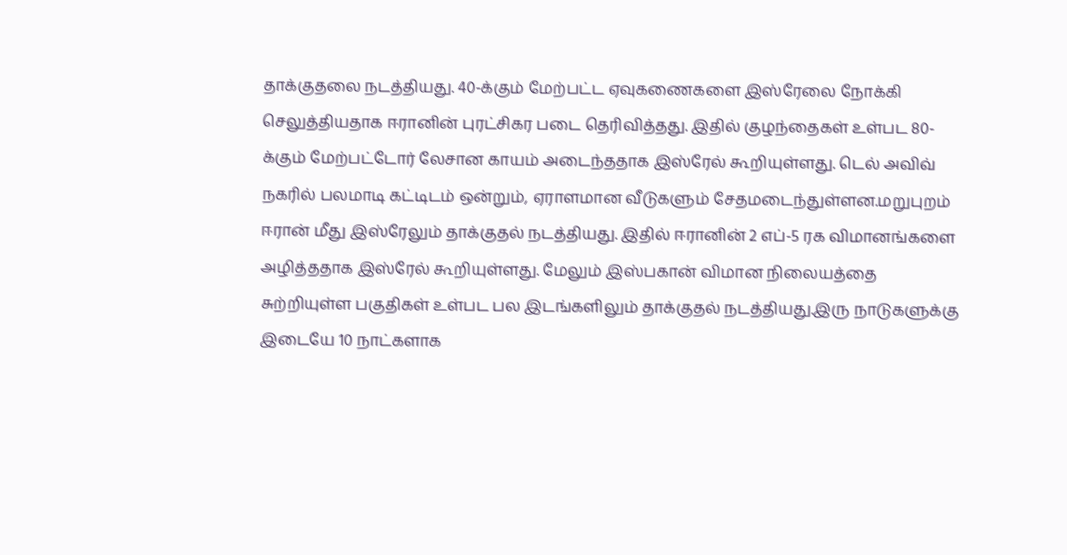தாக்குதலை நடத்தியது. 40-க்கும் மேற்பட்ட ஏவுகணைகளை இஸ்ரேலை நோக்கி செலுத்தியதாக ஈரானின் புரட்சிகர படை தெரிவித்தது. இதில் குழந்தைகள் உள்பட 80-க்கும் மேற்பட்டோர் லேசான காயம் அடைந்ததாக இஸ்ரேல் கூறியுள்ளது. டெல் அவிவ் நகரில் பலமாடி கட்டிடம் ஒன்றும், ஏராளமான வீடுகளும் சேதமடைந்துள்ளன.மறுபுறம் ஈரான் மீது இஸ்ரேலும் தாக்குதல் நடத்தியது. இதில் ஈரானின் 2 எப்-5 ரக விமானங்களை அழித்ததாக இஸ்ரேல் கூறியுள்ளது. மேலும் இஸ்பகான் விமான நிலையத்தை சுற்றியுள்ள பகுதிகள் உள்பட பல இடங்களிலும் தாக்குதல் நடத்தியது.இரு நாடுகளுக்கு இடையே 10 நாட்களாக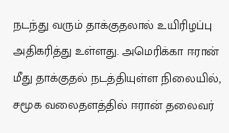நடந்து வரும் தாக்குதலால் உயிரிழப்பு அதிகரித்து உள்ளது. அமெரிக்கா ஈரான் மீது தாக்குதல் நடத்தியுள்ள நிலையில், சமூக வலைதளத்தில் ஈரான் தலைவர்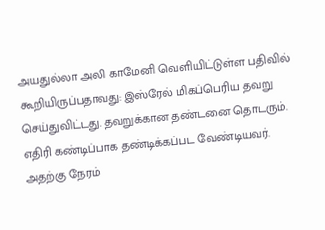அயதுல்லா அலி காமேனி வெளியிட்டுள்ள பதிவில் கூறியிருப்பதாவது: இஸ்ரேல் மிகப்பெரிய தவறு செய்துவிட்டது. தவறுக்கான தண்டனை தொடரும். எதிரி கண்டிப்பாக தண்டிக்கப்பட வேண்டியவர். அதற்கு நேரம்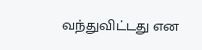வந்துவிட்டது என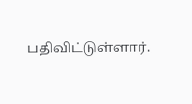பதிவிட்டுள்ளார்.